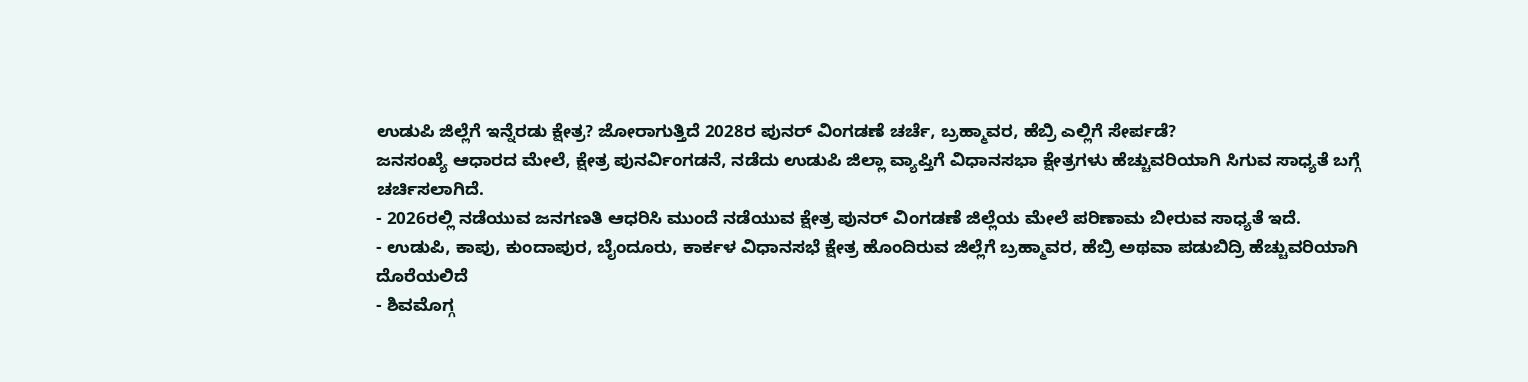ಉಡುಪಿ ಜಿಲ್ಲೆಗೆ ಇನ್ನೆರಡು ಕ್ಷೇತ್ರ? ಜೋರಾಗುತ್ತಿದೆ 2028ರ ಪುನರ್ ವಿಂಗಡಣೆ ಚರ್ಚೆ, ಬ್ರಹ್ಮಾವರ, ಹೆಬ್ರಿ ಎಲ್ಲಿಗೆ ಸೇರ್ಪಡೆ?
ಜನಸಂಖ್ಯೆ ಆಧಾರದ ಮೇಲೆ, ಕ್ಷೇತ್ರ ಪುನರ್ವಿಂಗಡನೆ, ನಡೆದು ಉಡುಪಿ ಜಿಲ್ಲಾ ವ್ಯಾಪ್ತಿಗೆ ವಿಧಾನಸಭಾ ಕ್ಷೇತ್ರಗಳು ಹೆಚ್ಚುವರಿಯಾಗಿ ಸಿಗುವ ಸಾಧ್ಯತೆ ಬಗ್ಗೆ ಚರ್ಚಿಸಲಾಗಿದೆ.
- 2026ರಲ್ಲಿ ನಡೆಯುವ ಜನಗಣತಿ ಆಧರಿಸಿ ಮುಂದೆ ನಡೆಯುವ ಕ್ಷೇತ್ರ ಪುನರ್ ವಿಂಗಡಣೆ ಜಿಲ್ಲೆಯ ಮೇಲೆ ಪರಿಣಾಮ ಬೀರುವ ಸಾಧ್ಯತೆ ಇದೆ.
- ಉಡುಪಿ, ಕಾಪು, ಕುಂದಾಪುರ, ಬೈಂದೂರು, ಕಾರ್ಕಳ ವಿಧಾನಸಭೆ ಕ್ಷೇತ್ರ ಹೊಂದಿರುವ ಜಿಲ್ಲೆಗೆ ಬ್ರಹ್ಮಾವರ, ಹೆಬ್ರಿ ಅಥವಾ ಪಡುಬಿದ್ರಿ ಹೆಚ್ಚುವರಿಯಾಗಿ ದೊರೆಯಲಿದೆ
- ಶಿವಮೊಗ್ಗ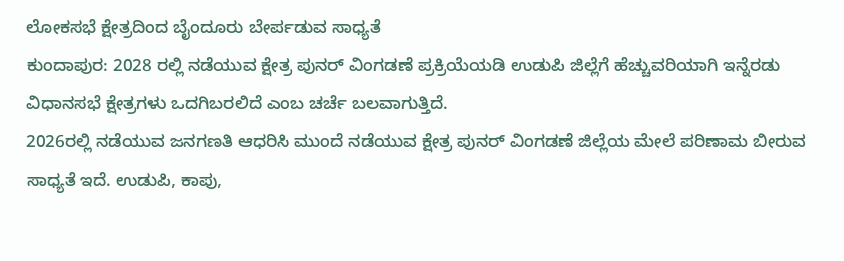ಲೋಕಸಭೆ ಕ್ಷೇತ್ರದಿಂದ ಬೈಂದೂರು ಬೇರ್ಪಡುವ ಸಾಧ್ಯತೆ
ಕುಂದಾಪುರ: 2028 ರಲ್ಲಿ ನಡೆಯುವ ಕ್ಷೇತ್ರ ಪುನರ್ ವಿಂಗಡಣೆ ಪ್ರಕ್ರಿಯೆಯಡಿ ಉಡುಪಿ ಜಿಲ್ಲೆಗೆ ಹೆಚ್ಚುವರಿಯಾಗಿ ಇನ್ನೆರಡು ವಿಧಾನಸಭೆ ಕ್ಷೇತ್ರಗಳು ಒದಗಿಬರಲಿದೆ ಎಂಬ ಚರ್ಚೆ ಬಲವಾಗುತ್ತಿದೆ.
2026ರಲ್ಲಿ ನಡೆಯುವ ಜನಗಣತಿ ಆಧರಿಸಿ ಮುಂದೆ ನಡೆಯುವ ಕ್ಷೇತ್ರ ಪುನರ್ ವಿಂಗಡಣೆ ಜಿಲ್ಲೆಯ ಮೇಲೆ ಪರಿಣಾಮ ಬೀರುವ ಸಾಧ್ಯತೆ ಇದೆ. ಉಡುಪಿ, ಕಾಪು,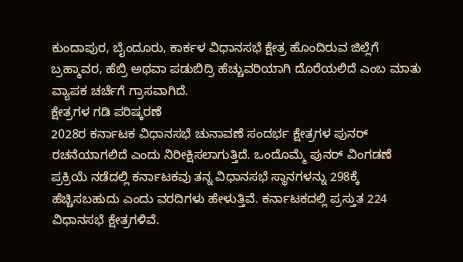ಕುಂದಾಪುರ, ಬೈಂದೂರು, ಕಾರ್ಕಳ ವಿಧಾನಸಭೆ ಕ್ಷೇತ್ರ ಹೊಂದಿರುವ ಜಿಲ್ಲೆಗೆ ಬ್ರಹ್ಮಾವರ, ಹೆಬ್ರಿ ಅಥವಾ ಪಡುಬಿದ್ರಿ ಹೆಚ್ಚುವರಿಯಾಗಿ ದೊರೆಯಲಿದೆ ಎಂಬ ಮಾತು ವ್ಯಾಪಕ ಚರ್ಚೆಗೆ ಗ್ರಾಸವಾಗಿದೆ.
ಕ್ಷೇತ್ರಗಳ ಗಡಿ ಪರಿಷ್ಕರಣೆ
2028ರ ಕರ್ನಾಟಕ ವಿಧಾನಸಭೆ ಚುನಾವಣೆ ಸಂದರ್ಭ ಕ್ಷೇತ್ರಗಳ ಪುನರ್ ರಚನೆಯಾಗಲಿದೆ ಎಂದು ನಿರೀಕ್ಷಿಸಲಾಗುತ್ತಿದೆ. ಒಂದೊಮ್ಮೆ ಪುನರ್ ವಿಂಗಡಣೆ ಪ್ರಕ್ರಿಯೆ ನಡೆದಲ್ಲಿ ಕರ್ನಾಟಕವು ತನ್ನ ವಿಧಾನಸಭೆ ಸ್ಥಾನಗಳನ್ನು 298ಕ್ಕೆ ಹೆಚ್ಚಿಸಬಹುದು ಎಂದು ವರದಿಗಳು ಹೇಳುತ್ತಿವೆ. ಕರ್ನಾಟಕದಲ್ಲಿ ಪ್ರಸ್ತುತ 224 ವಿಧಾನಸಭೆ ಕ್ಷೇತ್ರಗಳಿವೆ.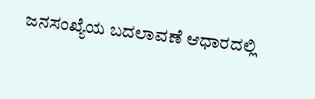ಜನಸಂಖ್ಯೆಯ ಬದಲಾವಣೆ ಆಧಾರದಲ್ಲಿ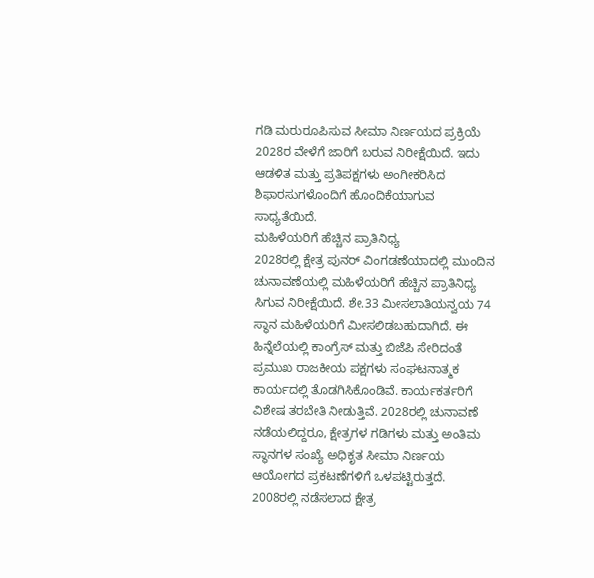ಗಡಿ ಮರುರೂಪಿಸುವ ಸೀಮಾ ನಿರ್ಣಯದ ಪ್ರಕ್ರಿಯೆ 2028ರ ವೇಳೆಗೆ ಜಾರಿಗೆ ಬರುವ ನಿರೀಕ್ಷೆಯಿದೆ. ಇದು ಆಡಳಿತ ಮತ್ತು ಪ್ರತಿಪಕ್ಷಗಳು ಅಂಗೀಕರಿಸಿದ ಶಿಫಾರಸುಗಳೊಂದಿಗೆ ಹೊಂದಿಕೆಯಾಗುವ ಸಾಧ್ಯತೆಯಿದೆ.
ಮಹಿಳೆಯರಿಗೆ ಹೆಚ್ಚಿನ ಪ್ರಾತಿನಿಧ್ಯ
2028ರಲ್ಲಿ ಕ್ಷೇತ್ರ ಪುನರ್ ವಿಂಗಡಣೆಯಾದಲ್ಲಿ ಮುಂದಿನ ಚುನಾವಣೆಯಲ್ಲಿ ಮಹಿಳೆಯರಿಗೆ ಹೆಚ್ಚಿನ ಪ್ರಾತಿನಿಧ್ಯ ಸಿಗುವ ನಿರೀಕ್ಷೆಯಿದೆ. ಶೇ.33 ಮೀಸಲಾತಿಯನ್ವಯ 74 ಸ್ಥಾನ ಮಹಿಳೆಯರಿಗೆ ಮೀಸಲಿಡಬಹುದಾಗಿದೆ. ಈ ಹಿನ್ನೆಲೆಯಲ್ಲಿ ಕಾಂಗ್ರೆಸ್ ಮತ್ತು ಬಿಜೆಪಿ ಸೇರಿದಂತೆ ಪ್ರಮುಖ ರಾಜಕೀಯ ಪಕ್ಷಗಳು ಸಂಘಟನಾತ್ಮಕ ಕಾರ್ಯದಲ್ಲಿ ತೊಡಗಿಸಿಕೊಂಡಿವೆ. ಕಾರ್ಯಕರ್ತರಿಗೆ ವಿಶೇಷ ತರಬೇತಿ ನೀಡುತ್ತಿವೆ. 2028ರಲ್ಲಿ ಚುನಾವಣೆ ನಡೆಯಲಿದ್ದರೂ, ಕ್ಷೇತ್ರಗಳ ಗಡಿಗಳು ಮತ್ತು ಅಂತಿಮ ಸ್ಥಾನಗಳ ಸಂಖ್ಯೆ ಅಧಿಕೃತ ಸೀಮಾ ನಿರ್ಣಯ ಆಯೋಗದ ಪ್ರಕಟಣೆಗಳಿಗೆ ಒಳಪಟ್ಟಿರುತ್ತದೆ.
2008ರಲ್ಲಿ ನಡೆಸಲಾದ ಕ್ಷೇತ್ರ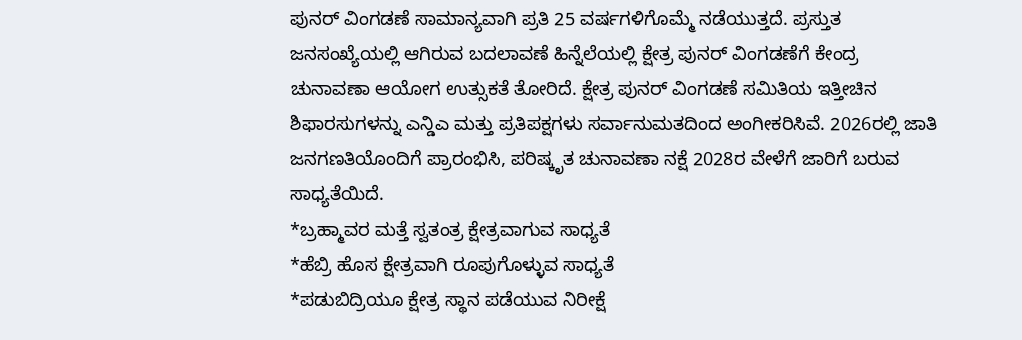ಪುನರ್ ವಿಂಗಡಣೆ ಸಾಮಾನ್ಯವಾಗಿ ಪ್ರತಿ 25 ವರ್ಷಗಳಿಗೊಮ್ಮೆ ನಡೆಯುತ್ತದೆ. ಪ್ರಸ್ತುತ ಜನಸಂಖ್ಯೆಯಲ್ಲಿ ಆಗಿರುವ ಬದಲಾವಣೆ ಹಿನ್ನೆಲೆಯಲ್ಲಿ ಕ್ಷೇತ್ರ ಪುನರ್ ವಿಂಗಡಣೆಗೆ ಕೇಂದ್ರ ಚುನಾವಣಾ ಆಯೋಗ ಉತ್ಸುಕತೆ ತೋರಿದೆ. ಕ್ಷೇತ್ರ ಪುನರ್ ವಿಂಗಡಣೆ ಸಮಿತಿಯ ಇತ್ತೀಚಿನ ಶಿಫಾರಸುಗಳನ್ನು ಎನ್ಡಿಎ ಮತ್ತು ಪ್ರತಿಪಕ್ಷಗಳು ಸರ್ವಾನುಮತದಿಂದ ಅಂಗೀಕರಿಸಿವೆ. 2026ರಲ್ಲಿ ಜಾತಿ ಜನಗಣತಿಯೊಂದಿಗೆ ಪ್ರಾರಂಭಿಸಿ, ಪರಿಷ್ಕೃತ ಚುನಾವಣಾ ನಕ್ಷೆ 2028ರ ವೇಳೆಗೆ ಜಾರಿಗೆ ಬರುವ ಸಾಧ್ಯತೆಯಿದೆ.
*ಬ್ರಹ್ಮಾವರ ಮತ್ತೆ ಸ್ವತಂತ್ರ ಕ್ಷೇತ್ರವಾಗುವ ಸಾಧ್ಯತೆ
*ಹೆಬ್ರಿ ಹೊಸ ಕ್ಷೇತ್ರವಾಗಿ ರೂಪುಗೊಳ್ಳುವ ಸಾಧ್ಯತೆ
*ಪಡುಬಿದ್ರಿಯೂ ಕ್ಷೇತ್ರ ಸ್ಥಾನ ಪಡೆಯುವ ನಿರೀಕ್ಷೆ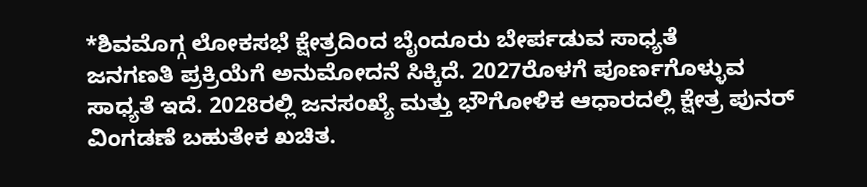*ಶಿವಮೊಗ್ಗ ಲೋಕಸಭೆ ಕ್ಷೇತ್ರದಿಂದ ಬೈಂದೂರು ಬೇರ್ಪಡುವ ಸಾಧ್ಯತೆ
ಜನಗಣತಿ ಪ್ರಕ್ರಿಯೆಗೆ ಅನುಮೋದನೆ ಸಿಕ್ಕಿದೆ. 2027ರೊಳಗೆ ಪೂರ್ಣಗೊಳ್ಳುವ ಸಾಧ್ಯತೆ ಇದೆ. 2028ರಲ್ಲಿ ಜನಸಂಖ್ಯೆ ಮತ್ತು ಭೌಗೋಳಿಕ ಆಧಾರದಲ್ಲಿ ಕ್ಷೇತ್ರ ಪುನರ್ ವಿಂಗಡಣೆ ಬಹುತೇಕ ಖಚಿತ.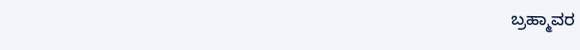ಬ್ರಹ್ಮಾವರ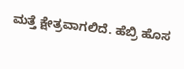ಮತ್ತೆ ಕ್ಷೇತ್ರವಾಗಲಿದೆ. ಹೆಬ್ರಿ ಹೊಸ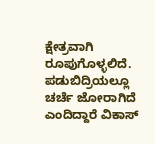ಕ್ಷೇತ್ರವಾಗಿ ರೂಪುಗೊಳ್ಳಲಿದೆ. ಪಡುಬಿದ್ರಿಯಲ್ಲೂ ಚರ್ಚೆ ಜೋರಾಗಿದೆ ಎಂದಿದ್ದಾರೆ ವಿಕಾಸ್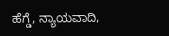ಹೆಗ್ಡೆ, ನ್ಯಾಯವಾದಿ,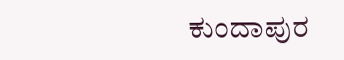ಕುಂದಾಪುರ